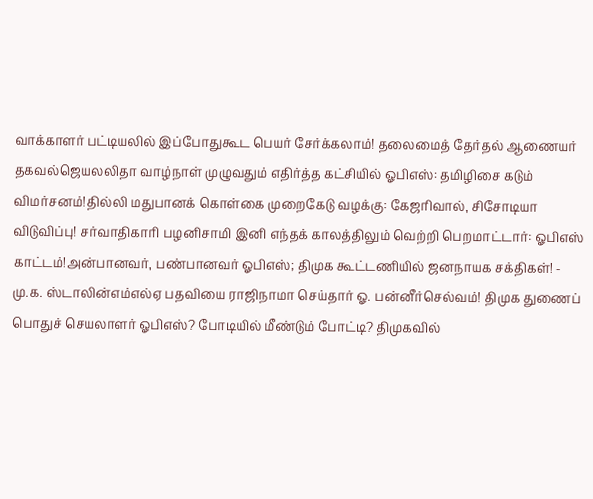வாக்காளர் பட்டியலில் இப்போதுகூட பெயர் சேர்க்கலாம்! தலைமைத் தேர்தல் ஆணையர் தகவல்ஜெயலலிதா வாழ்நாள் முழுவதும் எதிர்த்த கட்சியில் ஓபிஎஸ்: தமிழிசை கடும் விமர்சனம்!தில்லி மதுபானக் கொள்கை முறைகேடு வழக்கு: கேஜரிவால், சிசோடியா விடுவிப்பு! சர்வாதிகாரி பழனிசாமி இனி எந்தக் காலத்திலும் வெற்றி பெறமாட்டார்: ஓபிஎஸ் காட்டம்!அன்பானவர், பண்பானவர் ஓபிஎஸ்; திமுக கூட்டணியில் ஜனநாயக சக்திகள்! - மு.க. ஸ்டாலின்எம்எல்ஏ பதவியை ராஜிநாமா செய்தார் ஓ. பன்னீர்செல்வம்! திமுக துணைப் பொதுச் செயலாளர் ஓபிஎஸ்? போடியில் மீண்டும் போட்டி? திமுகவில்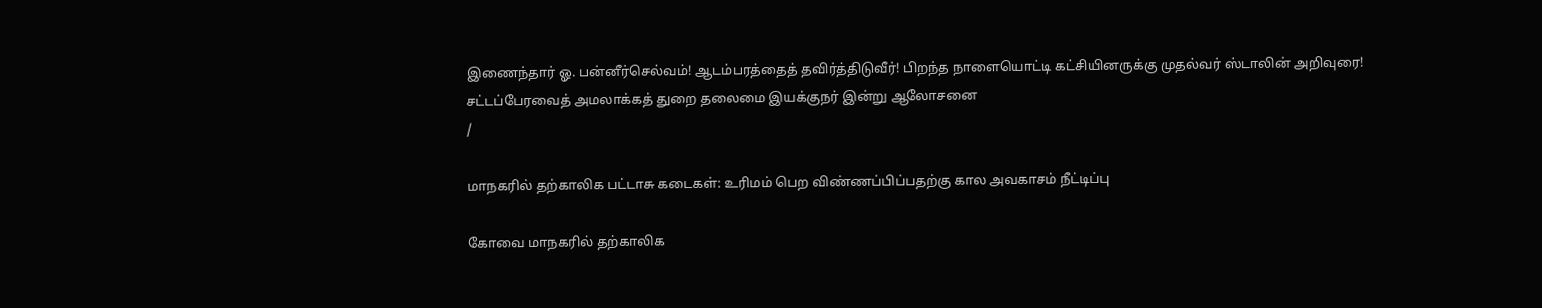இணைந்தார் ஓ. பன்னீர்செல்வம்! ஆடம்பரத்தைத் தவிர்த்திடுவீர்! பிறந்த நாளையொட்டி கட்சியினருக்கு முதல்வர் ஸ்டாலின் அறிவுரை! சட்டப்பேரவைத் அமலாக்கத் துறை தலைமை இயக்குநர் இன்று ஆலோசனை
/

மாநகரில் தற்காலிக பட்டாசு கடைகள்: உரிமம் பெற விண்ணப்பிப்பதற்கு கால அவகாசம் நீட்டிப்பு

கோவை மாநகரில் தற்காலிக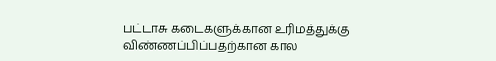பட்டாசு கடைகளுக்கான உரிமத்துக்கு விண்ணப்பிப்பதற்கான கால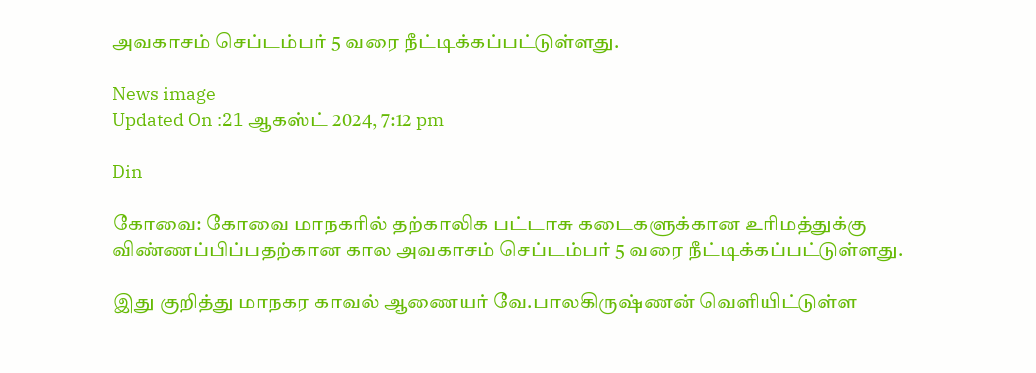அவகாசம் செப்டம்பர் 5 வரை நீட்டிக்கப்பட்டுள்ளது.

News image
Updated On :21 ஆகஸ்ட் 2024, 7:12 pm

Din

கோவை: கோவை மாநகரில் தற்காலிக பட்டாசு கடைகளுக்கான உரிமத்துக்கு விண்ணப்பிப்பதற்கான கால அவகாசம் செப்டம்பர் 5 வரை நீட்டிக்கப்பட்டுள்ளது.

இது குறித்து மாநகர காவல் ஆணையர் வே.பாலகிருஷ்ணன் வெளியிட்டுள்ள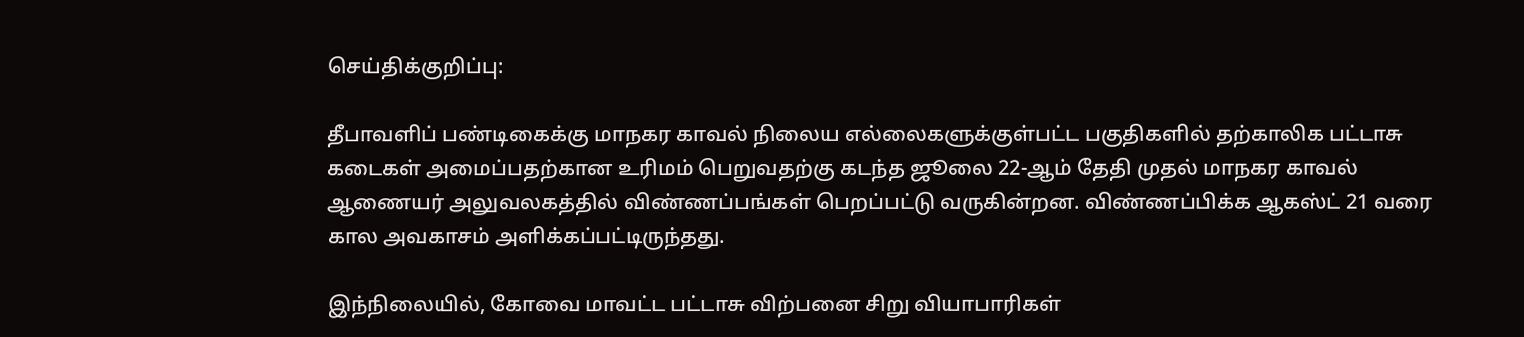செய்திக்குறிப்பு:

தீபாவளிப் பண்டிகைக்கு மாநகர காவல் நிலைய எல்லைகளுக்குள்பட்ட பகுதிகளில் தற்காலிக பட்டாசு கடைகள் அமைப்பதற்கான உரிமம் பெறுவதற்கு கடந்த ஜூலை 22-ஆம் தேதி முதல் மாநகர காவல் ஆணையர் அலுவலகத்தில் விண்ணப்பங்கள் பெறப்பட்டு வருகின்றன. விண்ணப்பிக்க ஆகஸ்ட் 21 வரை கால அவகாசம் அளிக்கப்பட்டிருந்தது.

இந்நிலையில், கோவை மாவட்ட பட்டாசு விற்பனை சிறு வியாபாரிகள்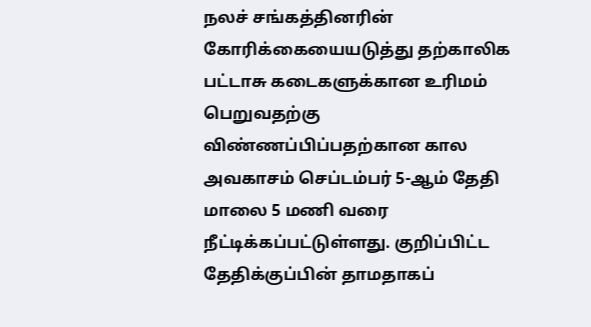நலச் சங்கத்தினரின் கோரிக்கையையடுத்து தற்காலிக பட்டாசு கடைகளுக்கான உரிமம் பெறுவதற்கு விண்ணப்பிப்பதற்கான கால அவகாசம் செப்டம்பர் 5-ஆம் தேதி மாலை 5 மணி வரை நீட்டிக்கப்பட்டுள்ளது. குறிப்பிட்ட தேதிக்குப்பின் தாமதாகப்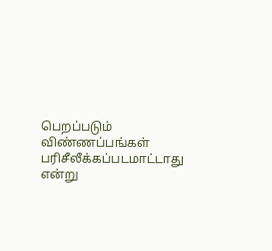பெறப்படும் விண்ணப்பங்கள் பரிசீலீக்கப்படமாட்டாது என்று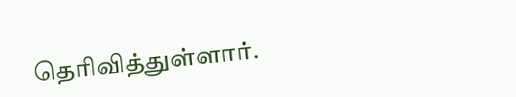தெரிவித்துள்ளார்.